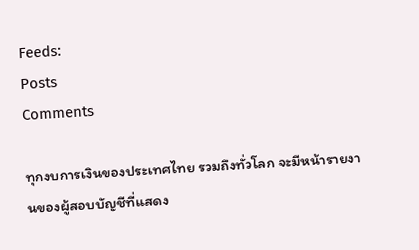Feeds:
Posts
Comments

ทุกงบการเงินของประเทศไทย รวมถึงทั่วโลก จะมีหน้ารายงานของผู้สอบบัญชีที่แสดง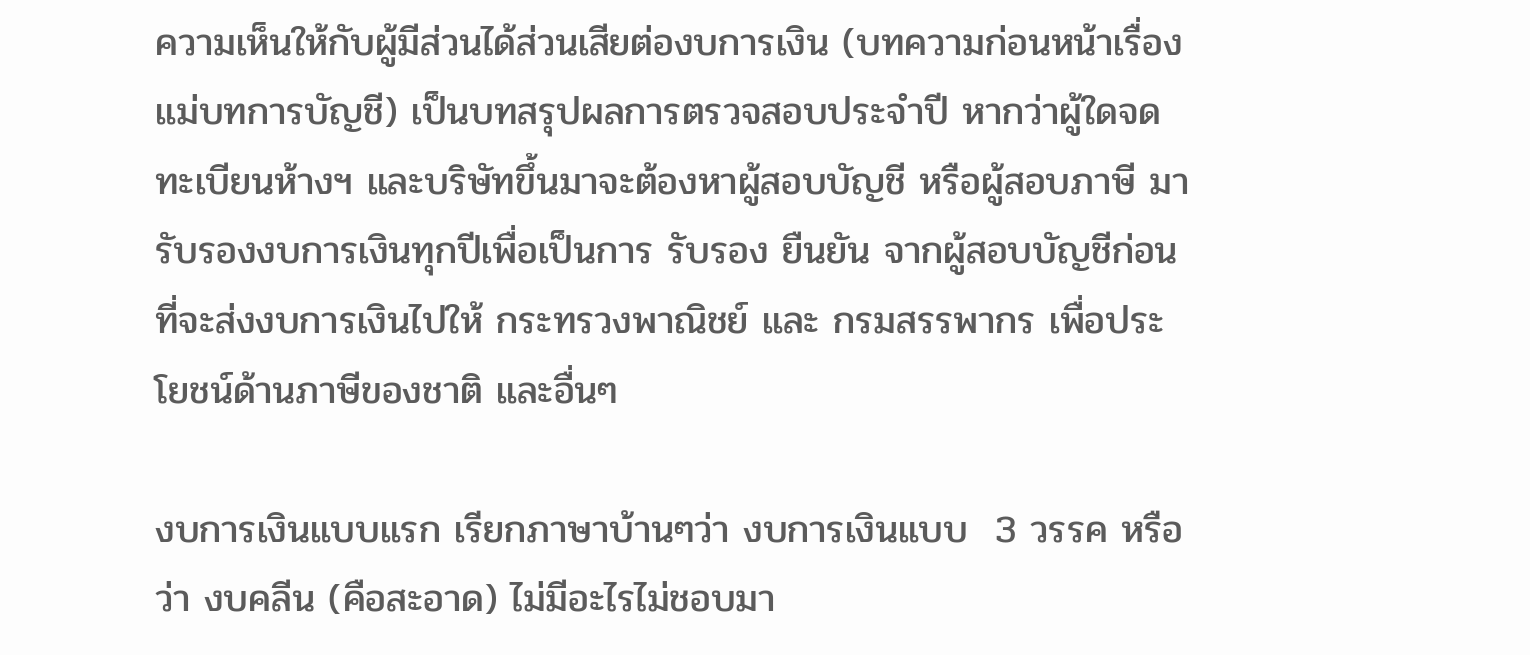ความเห็นให้กับผู้มีส่วนได้ส่วนเสียต่องบการเงิน (บทความก่อนหน้าเรื่องแม่บทการบัญชี) เป็นบทสรุปผลการตรวจสอบประจำปี หากว่าผู้ใดจดทะเบียนห้างฯ และบริษัทขึ้นมาจะต้องหาผู้สอบบัญชี หรือผู้สอบภาษี มารับรองงบการเงินทุกปีเพื่อเป็นการ รับรอง ยืนยัน จากผู้สอบบัญชีก่อนที่จะส่งงบการเงินไปให้ กระทรวงพาณิชย์ และ กรมสรรพากร เพื่อประโยชน์ด้านภาษีของชาติ และอื่นๆ

งบการเงินแบบแรก เรียกภาษาบ้านๆว่า งบการเงินแบบ  3 วรรค หรือว่า งบคลีน (คือสะอาด) ไม่มีอะไรไม่ชอบมา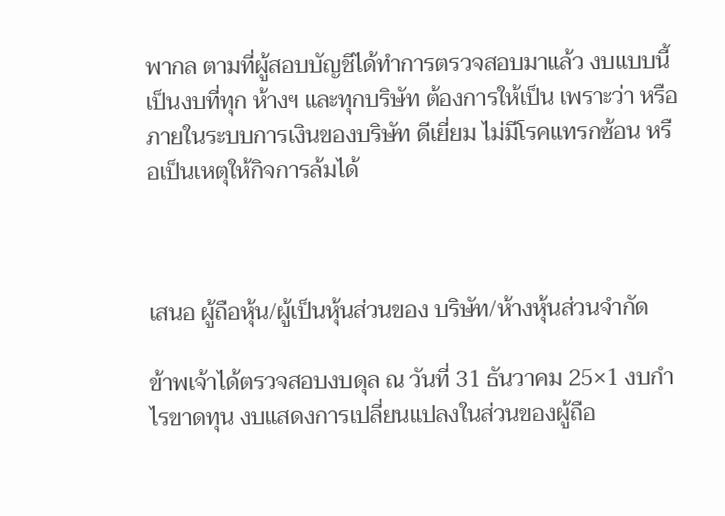พากล ตามที่ผู้สอบบัญชีได้ทำการตรวจสอบมาแล้ว งบแบบนี้ เป็นงบที่ทุก ห้างฯ และทุกบริษัท ต้องการให้เป็น เพราะว่า หรือ ภายในระบบการเงินของบริษัท ดีเยี่ยม ไม่มีโรคแทรกซ้อน หรือเป็นเหตุให้กิจการล้มได้



เสนอ ผู้ถือหุ้น/ผู้เป็นหุ้นส่วนของ บริษัท/ห้างหุ้นส่วนจำกัด

ข้าพเจ้าได้ตรวจสอบงบดุล ณ วันที่ 31 ธันวาคม 25×1 งบกำไรขาดทุน งบแสดงการเปลี่ยนแปลงในส่วนของผู้ถือ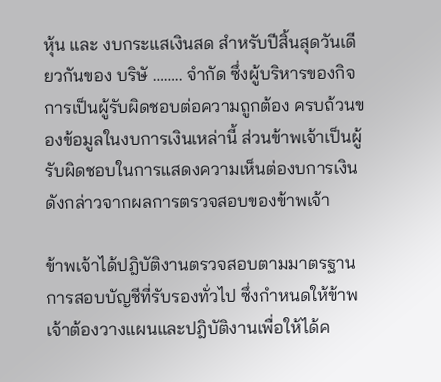หุ้น และ งบกระแสเงินสด สำหรับปีสิ้นสุดวันเดียวกันของ บริษั …….. จำกัด ซึ่งผู้บริหารของกิจการเป็นผู้รับผิดชอบต่อความถูกต้อง ครบถ้วนของข้อมูลในงบการเงินเหล่านี้ ส่วนข้าพเจ้าเป็นผู้รับผิดชอบในการแสดงความเห็นต่องบการเงินดังกล่าวจากผลการตรวจสอบของข้าพเจ้า

ข้าพเจ้าได้ปฎิบัติงานตรวจสอบตามมาตรฐานการสอบบัญชีที่รับรองทั่วไป ซึ่งกำหนดให้ข้าพเจ้าต้องวางแผนและปฎิบัติงานเพื่อให้ได้ค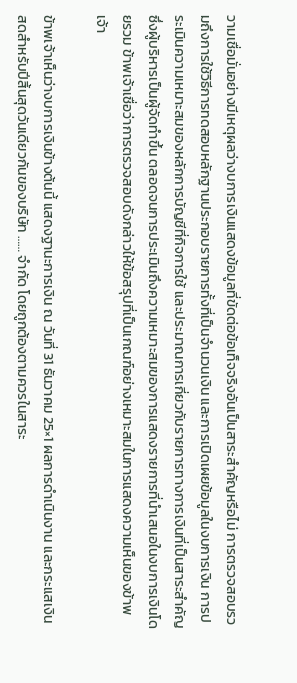วามเชื่อมั่นอย่างมีเหตุผลว่างบการเงินแสดงข้อมูลที่ขัดต่อข้อเท็จจริงอันเป็นสาระสำคัญหรือไม่ การตรวจสอบรวมถึงการใช้วิธีการทดสอบหลักฐานประกอบรายการทั้งที่เป็นจำนวนเงิน และการเปิดเผยข้อมูลในงบการเงิน การประเมินความเหมาะสมของหลักการบัญชีที่กิจการใช้ และประมาณการเกี่ยวกับรายการทางการเงินที่เป็นสาระสำคัญ ซึ่งผู้บริหารเป็นผู้จัดทำขึ้น ตลอดจนการประเมินถึงความเหมาะสมของการแสดงรายการที่นำเสนอในงบการเงินโดยรวม ข้าพเจ้าเชื่อว่าการตรวจสอบดังกล่าวให้ข้อสรุปที่เป็นเกณฑ์อย่างเหมาะสมในการแสดงความเห็นของข้าพเจ้า

ข้าพเจ้าเห็นว่างบการเงินข้างต้นนี้ แสดงฐานะการเงิน ณ วันที่ 31 ธันวาคม 25×1 ผลการดำเนินงาน และกระแสเงินสดสำหรับปีสิ้นสุดวันเดียวกันของบริษัท …… จำกัด โดยถูกต้องตามควรในสาระ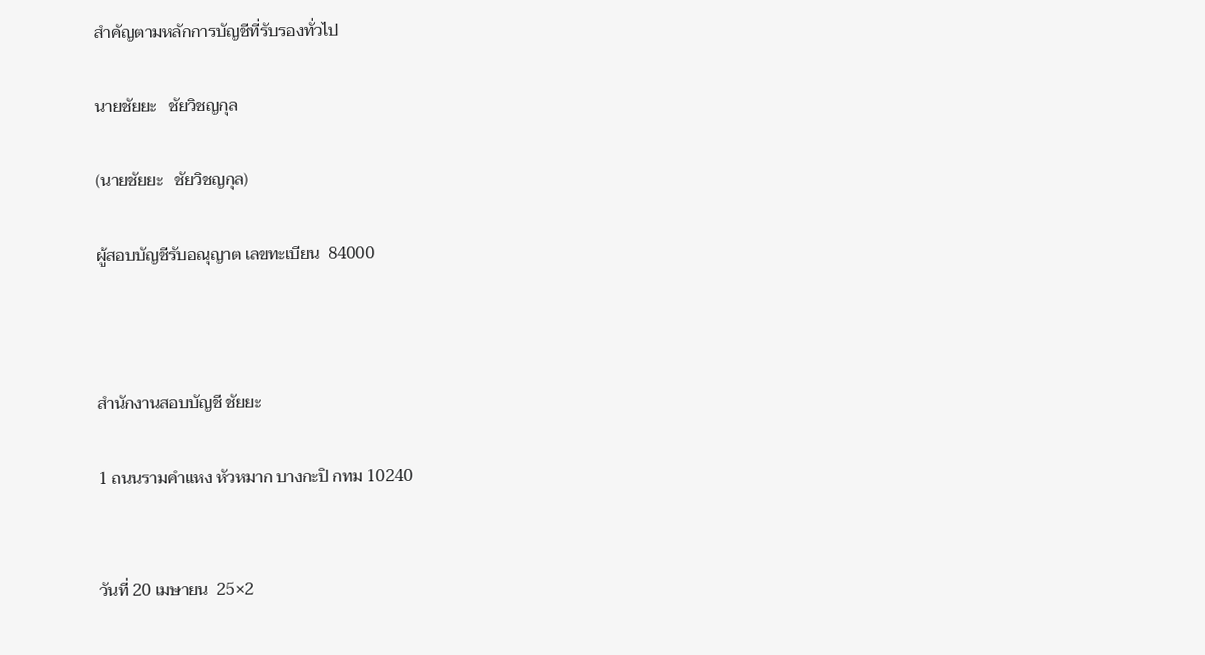สำคัญตามหลักการบัญชีที่รับรองทั่วไป

นายชัยยะ   ชัยวิชญกุล

(นายชัยยะ   ชัยวิชญกุล)

ผู้สอบบัญชีรับอณุญาต เลขทะเบียน  84000



สำนักงานสอบบัญชี ชัยยะ

1 ถนนรามคำแหง หัวหมาก บางกะปิ กทม 10240


วันที่ 20 เมษายน  25×2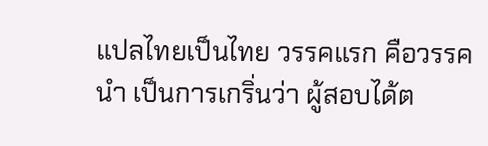แปลไทยเป็นไทย วรรคแรก คือวรรคนำ เป็นการเกริ่นว่า ผู้สอบได้ต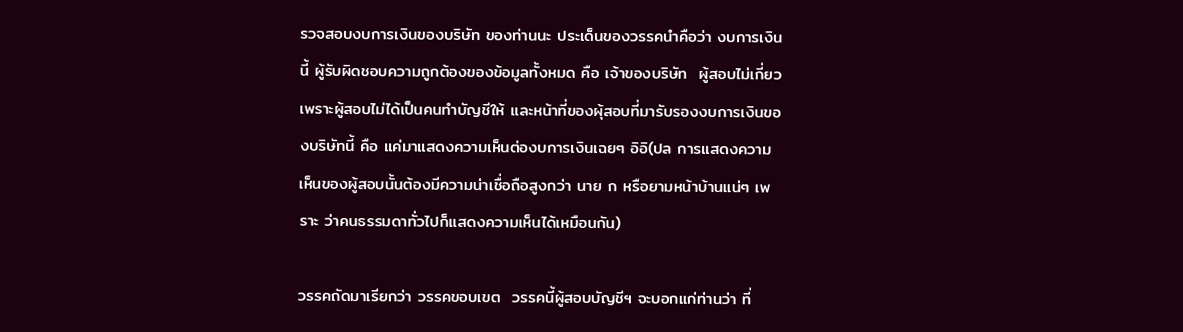รวจสอบงบการเงินของบริษัท ของท่านนะ ประเด็นของวรรคนำคือว่า งบการเงินนี้ ผู้รับผิดชอบความถูกต้องของข้อมูลทั้งหมด คือ เจ้าของบริษัท  ผู้สอบไม่เกี่ยว เพราะผู้สอบไม่ได้เป็นคนทำบัญชีให้ และหน้าที่ของผุ้สอบที่มารับรองงบการเงินของบริษัทนี้ คือ แค่มาแสดงความเห็นต่องบการเงินเฉยๆ อิอิ(ปล การแสดงความเห็นของผู้สอบนั้นต้องมีความน่าเชื่อถือสูงกว่า นาย ก หรือยามหน้าบ้านแน่ๆ เพราะ ว่าคนธรรมดาทั่วไปก็แสดงความเห็นได้เหมือนกัน)

วรรคถัดมาเรียกว่า วรรคขอบเขต  วรรคนี้ผู้สอบบัญชีฯ จะบอกแก่ท่านว่า ที่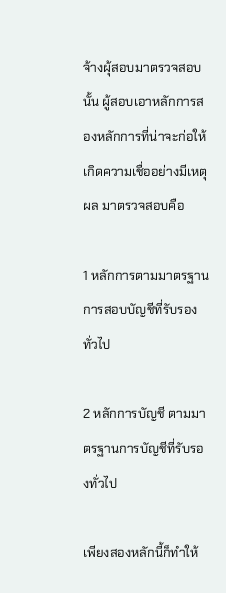จ้างผุ้สอบมาตรวจสอบนั้น ผู้สอบเอาหลักการสองหลักการที่น่าจะก่อให้เกิดความเชื่ออย่างมีเหตุผล มาตรวจสอบคือ

1 หลักการตามมาตรฐานการสอบบัญชีที่รับรองทั่วไป

2 หลักการบัญชี ตามมาตรฐานการบัญชีที่รับรองทั่วไป

เพียงสองหลักนี้ก็ทำให้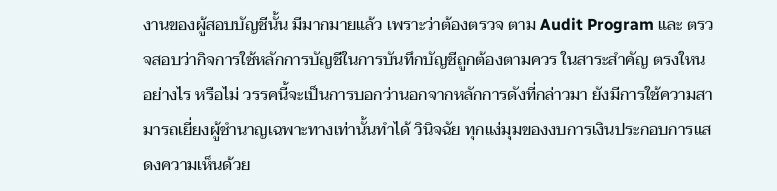งานของผู้สอบบัญชีนั้น มีมากมายแล้ว เพราะว่าต้องตรวจ ตาม Audit Program และ ตรวจสอบว่ากิจการใช้หลักการบัญชีในการบันทึกบัญชีถูกต้องตามควร ในสาระสำคัญ ตรงใหน อย่างไร หรือไม่ วรรคนี้จะเป็นการบอกว่านอกจากหลักการดังที่กล่าวมา ยังมีการใช้ความสามารถเยี่ยงผู้ชำนาญเฉพาะทางเท่านั้นทำได้ วินิจฉัย ทุกแง่มุมของงบการเงินประกอบการแสดงความเห็นด้วย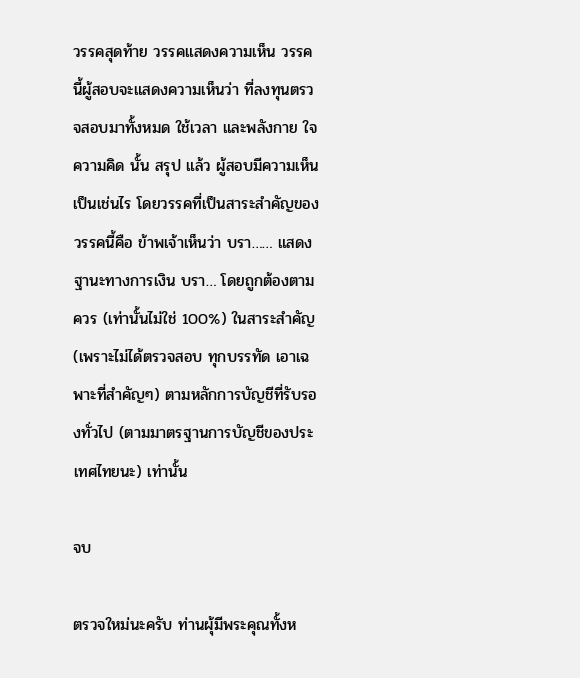วรรคสุดท้าย วรรคแสดงความเห็น วรรคนี้ผู้สอบจะแสดงความเห็นว่า ที่ลงทุนตรวจสอบมาทั้งหมด ใช้เวลา และพลังกาย ใจ ความคิด นั้น สรุป แล้ว ผู้สอบมีความเห็นเป็นเช่นไร โดยวรรคที่เป็นสาระสำคัญของวรรคนี้คือ ข้าพเจ้าเห็นว่า บรา…… แสดงฐานะทางการเงิน บรา… โดยถูกต้องตามควร (เท่านั้นไม่ใช่ 100%) ในสาระสำคัญ (เพราะไม่ได้ตรวจสอบ ทุกบรรทัด เอาเฉพาะที่สำคัญๆ) ตามหลักการบัญชีที่รับรองทั่วไป (ตามมาตรฐานการบัญชีของประเทศไทยนะ) เท่านั้น

จบ

ตรวจใหม่นะครับ ท่านผุ้มีพระคุณทั้งห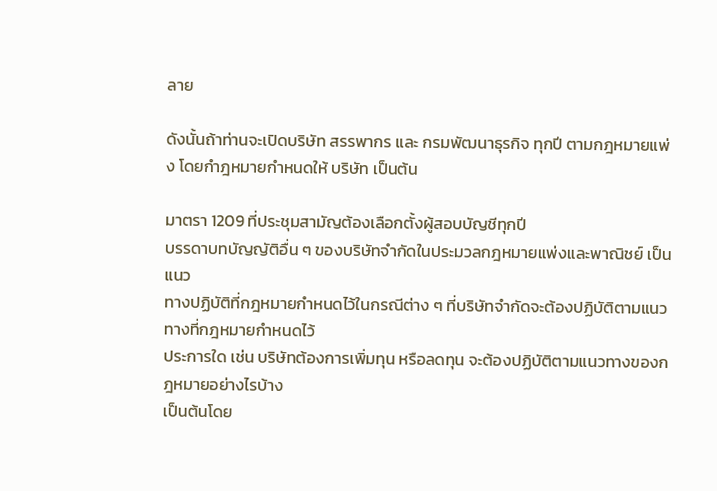ลาย

ดังนั้นถ้าท่านจะเปิดบริษัท สรรพากร และ กรมพัฒนาธุรกิจ ทุกปี ตามกฎหมายแพ่ง โดยกำฎหมายกำหนดให้ บริษัท เป็นต้น

มาตรา 1209 ที่ประชุมสามัญต้องเลือกตั้งผู้สอบบัญชีทุกปี
บรรดาบทบัญญัติอื่น ๆ ของบริษัทจำกัดในประมวลกฎหมายแพ่งและพาณิชย์ เป็นแนว
ทางปฏิบัติที่กฎหมายกำหนดไว้ในกรณีต่าง ๆ ที่บริษัทจำกัดจะต้องปฏิบัติตามแนวทางที่กฎหมายกำหนดไว้
ประการใด เช่น บริษัทต้องการเพิ่มทุน หรือลดทุน จะต้องปฏิบัติตามแนวทางของกฎหมายอย่างไรบ้าง
เป็นต้นโดย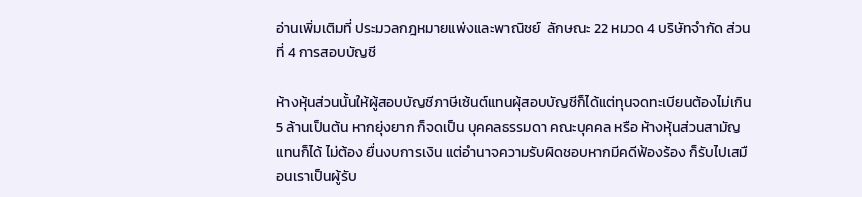อ่านเพิ่มเติมที่ ประมวลกฎหมายแพ่งและพาณิชย์  ลักษณะ 22 หมวด 4 บริษัทจำกัด ส่วนที่ 4 การสอบบัญชี

ห้างหุ้นส่วนนั้นให้ผู้สอบบัญชีภาษีเซ้นต์แทนผุ้สอบบัญชีก็ได้แต่ทุนจดทะเบียนต้องไม่เกิน 5 ล้านเป็นต้น หากยุ่งยาก ก็จดเป็น บุคคลธรรมดา คณะบุคคล หรือ ห้างหุ้นส่วนสามัญ แทนก็ได้ ไม่ต้อง ยื่นงบการเงิน แต่อำนาจความรับผิดชอบหากมีคดีฟ้องร้อง ก็รับไปเสมือนเราเป็นผู้รับ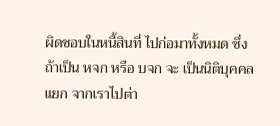ผิดชอบในหนี้สินที่ ไปก่อมาทั้งหมด ซึ่งถ้าเป็น หจก หรือ บจก จะ เป็นนิติบุคคลแยก จากเราไปต่า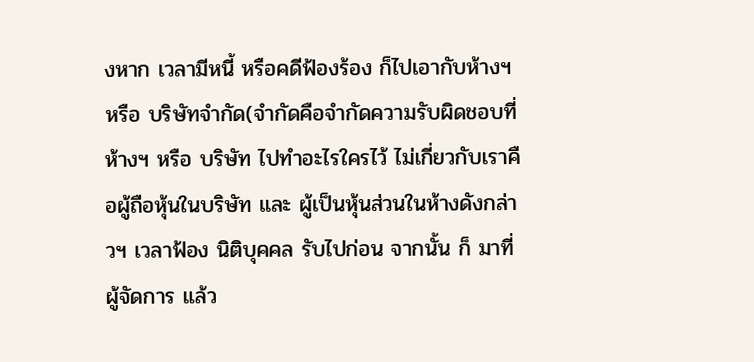งหาก เวลามีหนี้ หรือคดีฟ้องร้อง ก็ไปเอากับห้างฯ หรือ บริษัทจำกัด(จำกัดคือจำกัดความรับผิดชอบที่ ห้างฯ หรือ บริษัท ไปทำอะไรใครไว้ ไม่เกี่ยวกับเราคือผู้ถือหุ้นในบริษัท และ ผู้เป็นหุ้นส่วนในห้างดังกล่าวฯ เวลาฟ้อง นิติบุคคล รับไปก่อน จากนั้น ก็ มาที่ ผู้จัดการ แล้ว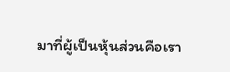มาที่ผู้เป็นหุ้นส่วนคือเรา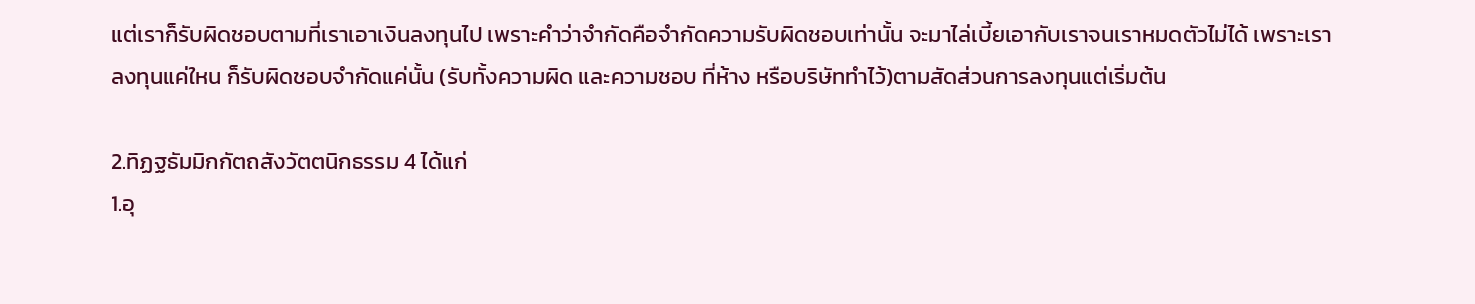แต่เราก็รับผิดชอบตามที่เราเอาเงินลงทุนไป เพราะคำว่าจำกัดคือจำกัดความรับผิดชอบเท่านั้น จะมาไล่เบี้ยเอากับเราจนเราหมดตัวไม่ได้ เพราะเรา ลงทุนแค่ใหน ก็รับผิดชอบจำกัดแค่นั้น (รับทั้งความผิด และความชอบ ที่ห้าง หรือบริษัททำไว้)ตามสัดส่วนการลงทุนแต่เริ่มต้น

2.ทิฏฐธัมมิกกัตถสังวัตตนิกธรรม 4 ได้แก่
1.อุ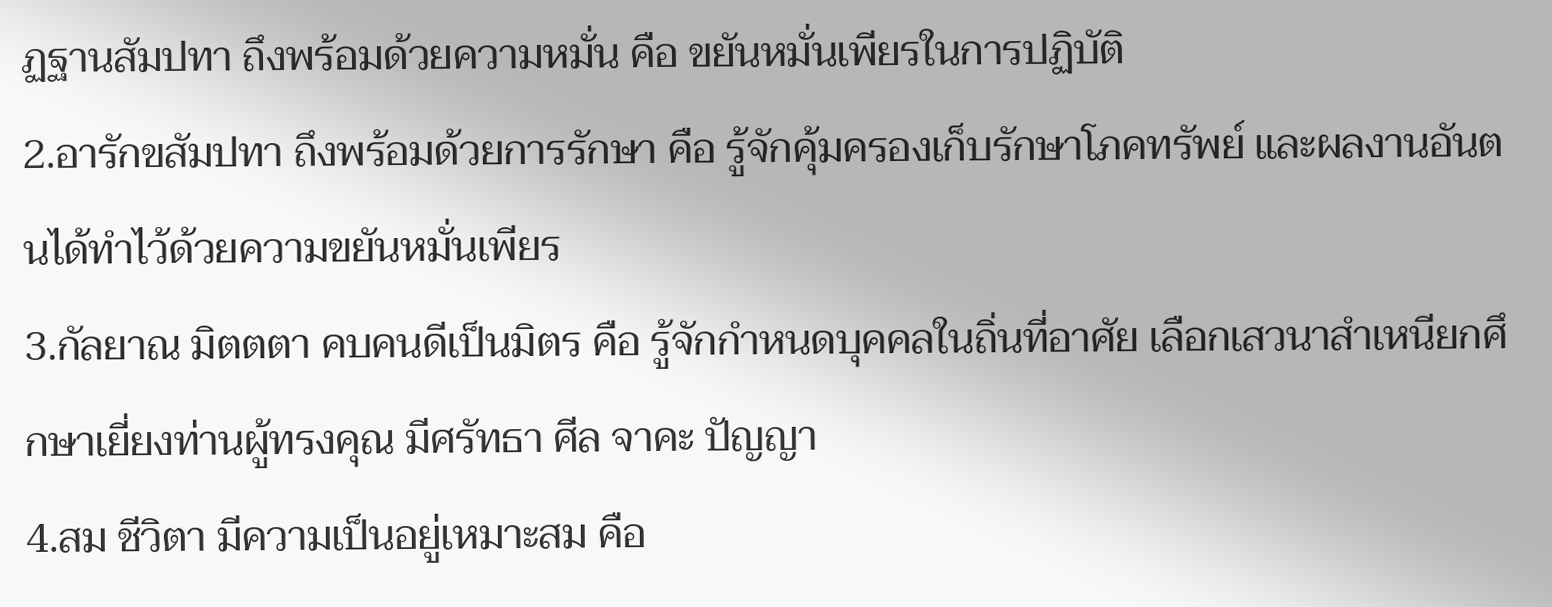ฏฐานสัมปทา ถึงพร้อมด้วยความหมั่น คือ ขยันหมั่นเพียรในการปฏิบัติ
2.อารักขสัมปทา ถึงพร้อมด้วยการรักษา คือ รู้จักคุ้มครองเก็บรักษาโภคทรัพย์ และผลงานอันตนได้ทำไว้ด้วยความขยันหมั่นเพียร
3.กัลยาณ มิตตตา คบคนดีเป็นมิตร คือ รู้จักกำหนดบุคคลในถิ่นที่อาศัย เลือกเสวนาสำเหนียกศึกษาเยี่ยงท่านผู้ทรงคุณ มีศรัทธา ศีล จาคะ ปัญญา
4.สม ชีวิตา มีความเป็นอยู่เหมาะสม คือ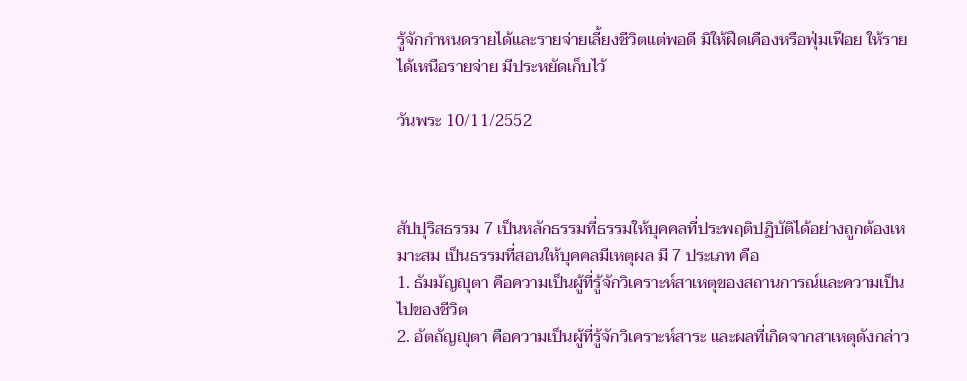รู้จักกำหนดรายได้และรายจ่ายเลี้ยงชีวิตแต่พอดี มิให้ฝืดเคืองหรือฟุ่มเฟือย ให้รายได้เหนือรายจ่าย มีประหยัดเก็บไว้

วันพระ 10/11/2552



สัปปุริสธรรม 7 เป็นหลักธรรมที่ธรรมให้บุคคลที่ประพฤติปฏิบัติได้อย่างถูกต้องเหมาะสม เป็นธรรมที่สอนให้บุคคลมีเหตุผล มี 7 ประเภท คือ
1. ธัมมัญญุตา คือความเป็นผู้ที่รู้จักวิเคราะห์สาเหตุของสถานการณ์และความเป็นไปของชีวิต
2. อัตถัญญุตา คือความเป็นผู้ที่รู้จักวิเคราะห์สาระ และผลที่เกิดจากสาเหตุดังกล่าว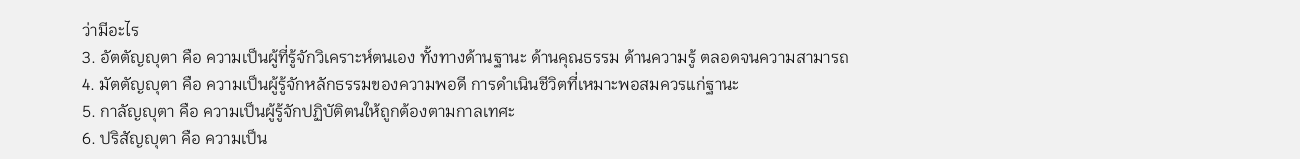ว่ามีอะไร
3. อัตตัญญุตา คือ ความเป็นผู้ที่รู้จักวิเคราะห์ตนเอง ทั้งทางด้านฐานะ ด้านคุณธรรม ด้านความรู้ ตลอดจนความสามารถ
4. มัตตัญญุตา คือ ความเป็นผู้รู้จักหลักธรรมของความพอดี การดำเนินชีวิตที่เหมาะพอสมควรแก่ฐานะ
5. กาลัญญุตา คือ ความเป็นผู้รู้จักปฏิบัติตนให้ถูกต้องตามกาลเทศะ
6. ปริสัญญุตา คือ ความเป็น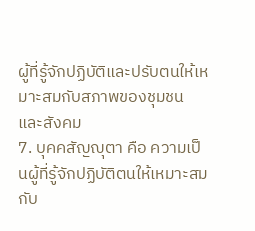ผู้ที่รู้จักปฏิบัติและปรับตนให้เหมาะสมกับสภาพของชุมชนและสังคม
7. บุคคสัญญุตา คือ ความเป็นผู้ที่รู้จักปฏิบัติตนให้เหมาะสมกับ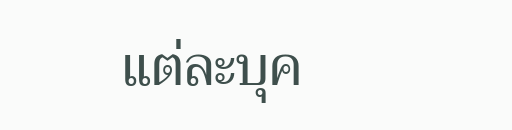แต่ละบุค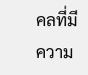คลที่มีความ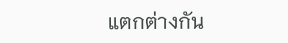แตกต่างกัน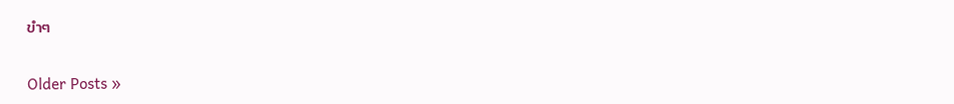ขำๆ

Older Posts »